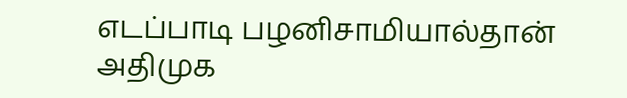எடப்பாடி பழனிசாமியால்தான் அதிமுக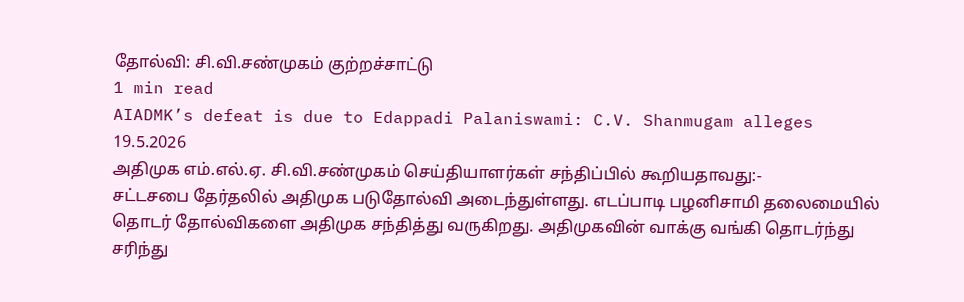தோல்வி: சி.வி.சண்முகம் குற்றச்சாட்டு
1 min read
AIADMK’s defeat is due to Edappadi Palaniswami: C.V. Shanmugam alleges
19.5.2026
அதிமுக எம்.எல்.ஏ. சி.வி.சண்முகம் செய்தியாளர்கள் சந்திப்பில் கூறியதாவது:-
சட்டசபை தேர்தலில் அதிமுக படுதோல்வி அடைந்துள்ளது. எடப்பாடி பழனிசாமி தலைமையில் தொடர் தோல்விகளை அதிமுக சந்தித்து வருகிறது. அதிமுகவின் வாக்கு வங்கி தொடர்ந்து சரிந்து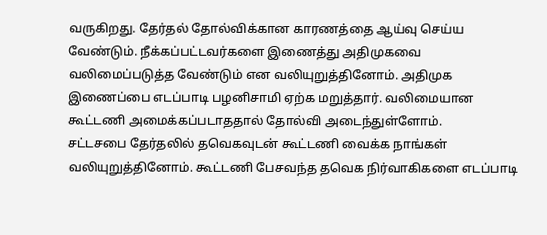வருகிறது. தேர்தல் தோல்விக்கான காரணத்தை ஆய்வு செய்ய வேண்டும். நீக்கப்பட்டவர்களை இணைத்து அதிமுகவை வலிமைப்படுத்த வேண்டும் என வலியுறுத்தினோம். அதிமுக இணைப்பை எடப்பாடி பழனிசாமி ஏற்க மறுத்தார். வலிமையான கூட்டணி அமைக்கப்படாததால் தோல்வி அடைந்துள்ளோம்.
சட்டசபை தேர்தலில் தவெகவுடன் கூட்டணி வைக்க நாங்கள் வலியுறுத்தினோம். கூட்டணி பேசவந்த தவெக நிர்வாகிகளை எடப்பாடி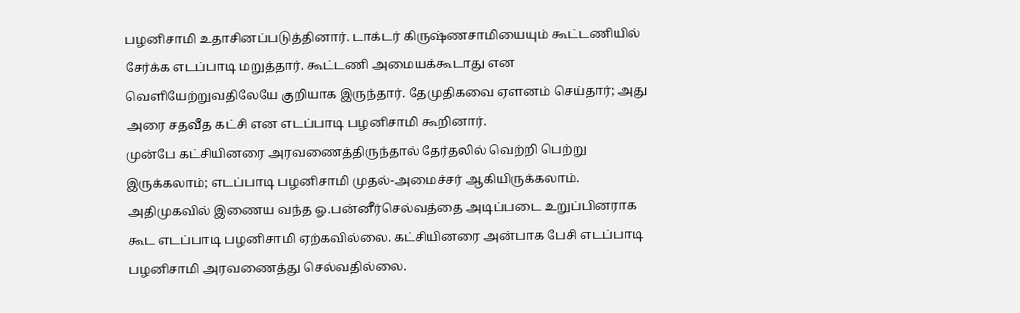பழனிசாமி உதாசினப்படுத்தினார். டாக்டர் கிருஷ்ணசாமியையும் கூட்டணியில் சேர்க்க எடப்பாடி மறுத்தார். கூட்டணி அமையக்கூடாது என வெளியேற்றுவதிலேயே குறியாக இருந்தார். தேமுதிகவை ஏளனம் செய்தார்; அது அரை சதவீத கட்சி என எடப்பாடி பழனிசாமி கூறினார்.
முன்பே கட்சியினரை அரவணைத்திருந்தால் தேர்தலில் வெற்றி பெற்று இருக்கலாம்; எடப்பாடி பழனிசாமி முதல்-அமைச்சர் ஆகியிருக்கலாம். அதிமுகவில் இணைய வந்த ஓ.பன்னீர்செல்வத்தை அடிப்படை உறுப்பினராக கூட எடப்பாடி பழனிசாமி ஏற்கவில்லை. கட்சியினரை அன்பாக பேசி எடப்பாடி பழனிசாமி அரவணைத்து செல்வதில்லை.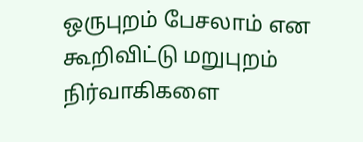ஒருபுறம் பேசலாம் என கூறிவிட்டு மறுபுறம் நிர்வாகிகளை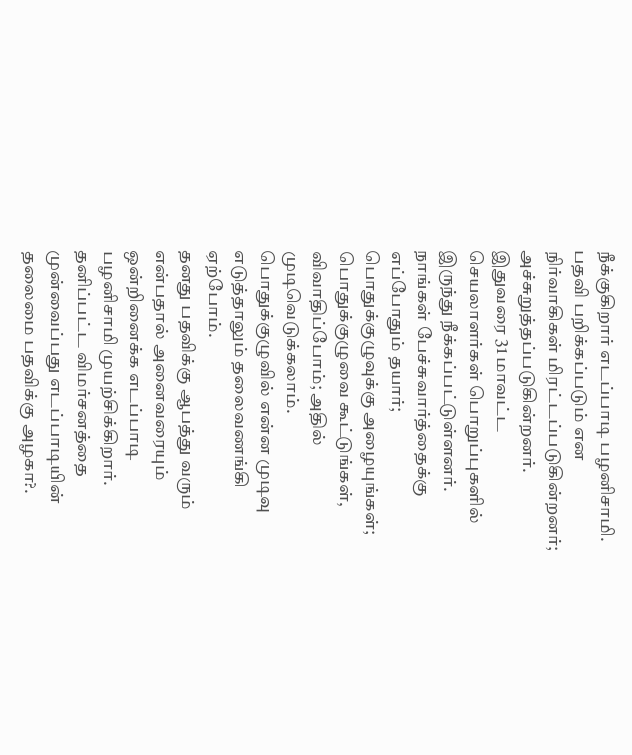நீக்குகிறார் எடப்பாடி பழனிசாமி. பதவி பறிக்கப்படும் என நிர்வாகிகள் மிரட்டப்படுகின்றனர்; அச்சுறுத்தப்படுகின்றனர். இதுவரை 31 மாவட்ட செயலாளர்கள் பொறுப்புகளில் இருந்து நீக்கப்பட்டுள்ளனர். நாங்கள் பேச்சுவார்த்தைக்கு எப்போதும் தயார்; பொதுக்குழுவுக்கு அழையுங்கள்; பொதுக்குழுவை கூட்டுங்கள், விவாதிப்போம்; அதில் முடிவெடுக்கலாம். பொதுக்குழுவில் என்ன முடிவு எடுத்தாலும் தலைவணங்கி ஏற்போம்.
தனது பதவிக்கு ஆபத்து வரும் என்பதால் அனைவரையும் ஒன்றினைக்க எடப்பாடி பழனிசாமி முயற்சிக்கிறார். தனிப்பட்ட விமர்சனத்தை முன்வைப்பது எடப்பாடியின் தலைமை பதவிக்கு அழகா?.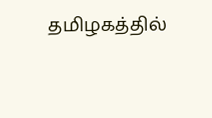தமிழகத்தில்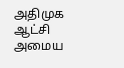அதிமுக ஆட்சி அமைய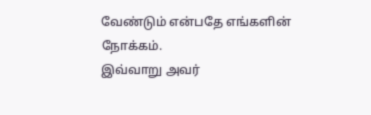வேண்டும் என்பதே எங்களின் நோக்கம்.
இவ்வாறு அவர்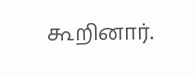கூறினார்.